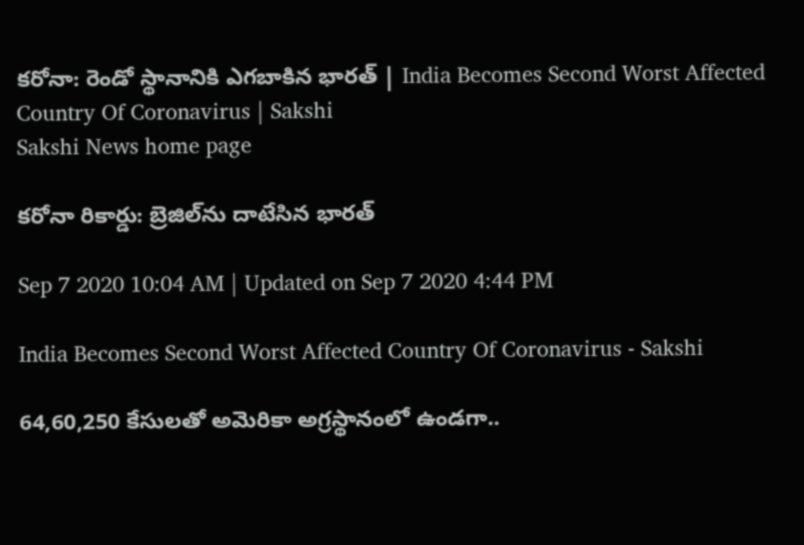కరోనా: రెండో స్థానానికి ఎగబాకిన భారత్‌ | India Becomes Second Worst Affected Country Of Coronavirus | Sakshi
Sakshi News home page

కరోనా రికార్డు: బ్రెజిల్‌ను దాటేసిన భారత్‌

Sep 7 2020 10:04 AM | Updated on Sep 7 2020 4:44 PM

India Becomes Second Worst Affected Country Of Coronavirus - Sakshi

64,60,250 కేసులతో అమెరికా అగ్రస్థానంలో ఉండగా..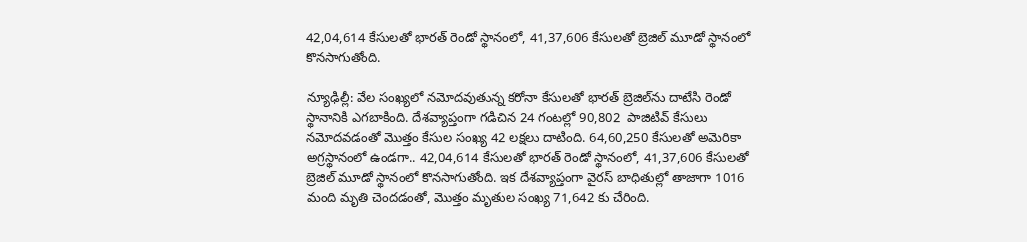42,04,614 కేసులతో భారత్‌ రెండో స్థానంలో, 41,37,606 కేసులతో బ్రెజిల్‌ మూడో స్థానంలో కొనసాగుతోంది.

న్యూఢిల్లీ: వేల సంఖ్యలో నమోదవుతున్న కరోనా కేసులతో భారత్‌ బ్రెజిల్‌ను దాటేసి రెండో స్థానానికి ఎగబాకింది. దేశవ్యాప్తంగా గడిచిన 24 గంటల్లో 90,802  పాజిటివ్‌ కేసులు నమోదవడంతో మొత్తం కేసుల సంఖ్య 42 లక్షలు దాటింది. 64,60,250 కేసులతో అమెరికా అగ్రస్థానంలో ఉండగా.. 42,04,614 కేసులతో భారత్‌ రెండో స్థానంలో, 41,37,606 కేసులతో బ్రెజిల్‌ మూడో స్థానంలో కొనసాగుతోంది. ఇక దేశవ్యాప్తంగా వైరస్‌ బాధితుల్లో తాజాగా 1016 మంది మృతి చెందడంతో, మొత్తం మృతుల సంఖ్య 71,642 కు చేరింది.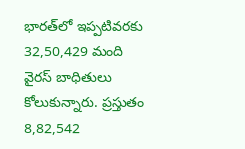భారత్‌లో ఇప్పటివరకు 32,50,429 మంది వైరస్‌ బాధితులు కోలుకున్నారు. ప్రస్తుతం 8,82,542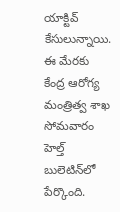యాక్టివ్‌ కేసులున్నాయి. ఈ మేరకు కేంద్ర ఆరోగ్య మంత్రిత్వ శాఖ సోమవారం హెల్త్‌ బులెటిన్‌లో పేర్కొంది.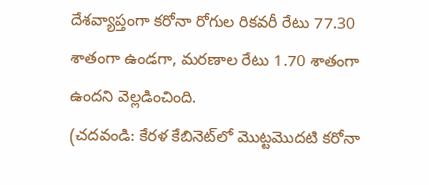దేశవ్యాప్తంగా కరోనా రోగుల రికవరీ రేటు 77.30 శాతంగా ఉండగా, మరణాల రేటు 1.70 శాతంగా ఉందని వెల్లడించింది.
(చదవండి: కేర‌ళ కేబినెట్‌లో మొట్ట‌మొద‌టి క‌రోనా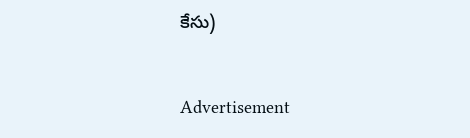కేసు)


Advertisement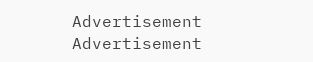Advertisement
Advertisement